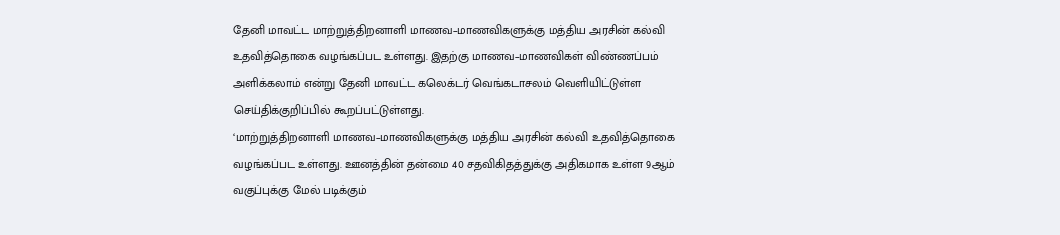தேனி மாவட்ட மாற்றுத்திறனாளி மாணவ–மாணவிகளுக்கு மத்திய அரசின் கல்வி உதவித்தொகை வழங்கப்பட உள்ளது. இதற்கு மாணவ–மாணவிகள் விண்ணப்பம் அளிக்கலாம் என்று தேனி மாவட்ட கலெக்டர் வெங்கடாசலம் வெளியிட்டுள்ள செய்திக்குறிப்பில் கூறப்பட்டுள்ளது.
‘மாற்றுத்திறனாளி மாணவ–மாணவிகளுக்கு மத்திய அரசின் கல்வி உதவித்தொகை வழங்கப்பட உள்ளது. ஊனத்தின் தன்மை 40 சதவிகிதத்துக்கு அதிகமாக உள்ள 9ஆம் வகுப்புக்கு மேல் படிக்கும்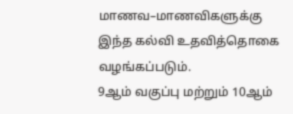மாணவ–மாணவிகளுக்கு இந்த கல்வி உதவித்தொகை வழங்கப்படும்.
9ஆம் வகுப்பு மற்றும் 10ஆம்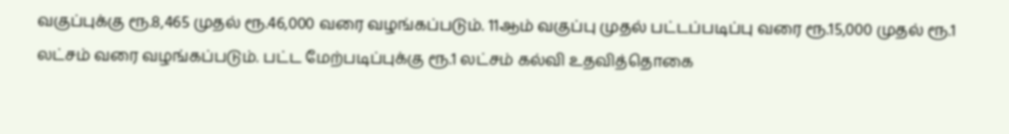வகுப்புக்கு ரூ.8,465 முதல் ரூ.46,000 வரை வழங்கப்படும். 11ஆம் வகுப்பு முதல் பட்டப்படிப்பு வரை ரூ.15,000 முதல் ரூ.1 லட்சம் வரை வழங்கப்படும். பட்ட மேற்படிப்புக்கு ரூ.1 லட்சம் கல்வி உதவித்தொகை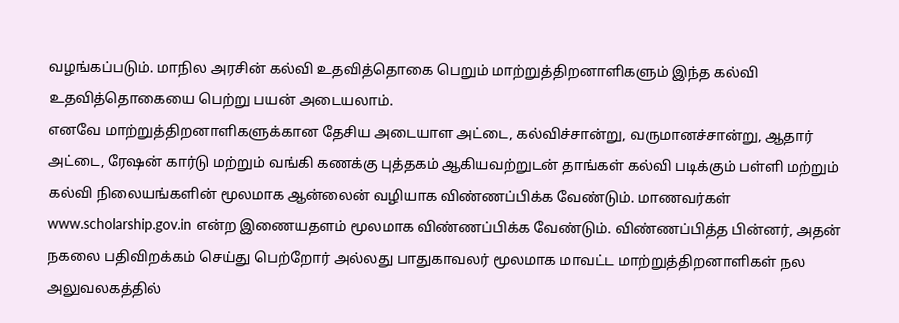வழங்கப்படும். மாநில அரசின் கல்வி உதவித்தொகை பெறும் மாற்றுத்திறனாளிகளும் இந்த கல்வி உதவித்தொகையை பெற்று பயன் அடையலாம்.
எனவே மாற்றுத்திறனாளிகளுக்கான தேசிய அடையாள அட்டை, கல்விச்சான்று, வருமானச்சான்று, ஆதார் அட்டை, ரேஷன் கார்டு மற்றும் வங்கி கணக்கு புத்தகம் ஆகியவற்றுடன் தாங்கள் கல்வி படிக்கும் பள்ளி மற்றும் கல்வி நிலையங்களின் மூலமாக ஆன்லைன் வழியாக விண்ணப்பிக்க வேண்டும். மாணவர்கள் www.scholarship.gov.in என்ற இணையதளம் மூலமாக விண்ணப்பிக்க வேண்டும். விண்ணப்பித்த பின்னர், அதன் நகலை பதிவிறக்கம் செய்து பெற்றோர் அல்லது பாதுகாவலர் மூலமாக மாவட்ட மாற்றுத்திறனாளிகள் நல அலுவலகத்தில்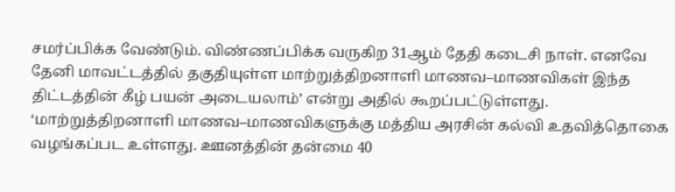சமர்ப்பிக்க வேண்டும். விண்ணப்பிக்க வருகிற 31ஆம் தேதி கடைசி நாள். எனவே தேனி மாவட்டத்தில் தகுதியுள்ள மாற்றுத்திறனாளி மாணவ–மாணவிகள் இந்த திட்டத்தின் கீழ் பயன் அடையலாம்’ என்று அதில் கூறப்பட்டுள்ளது.
‘மாற்றுத்திறனாளி மாணவ–மாணவிகளுக்கு மத்திய அரசின் கல்வி உதவித்தொகை வழங்கப்பட உள்ளது. ஊனத்தின் தன்மை 40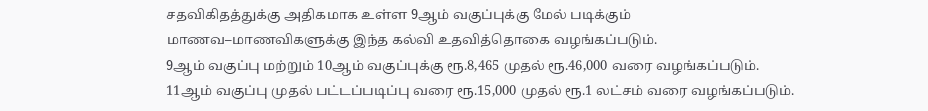சதவிகிதத்துக்கு அதிகமாக உள்ள 9ஆம் வகுப்புக்கு மேல் படிக்கும் மாணவ–மாணவிகளுக்கு இந்த கல்வி உதவித்தொகை வழங்கப்படும்.
9ஆம் வகுப்பு மற்றும் 10ஆம் வகுப்புக்கு ரூ.8,465 முதல் ரூ.46,000 வரை வழங்கப்படும். 11ஆம் வகுப்பு முதல் பட்டப்படிப்பு வரை ரூ.15,000 முதல் ரூ.1 லட்சம் வரை வழங்கப்படும்.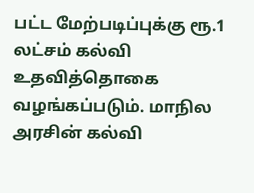பட்ட மேற்படிப்புக்கு ரூ.1 லட்சம் கல்வி உதவித்தொகை வழங்கப்படும். மாநில அரசின் கல்வி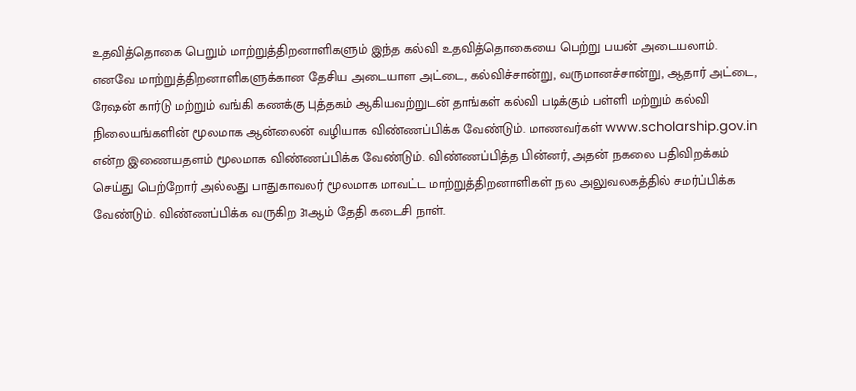உதவித்தொகை பெறும் மாற்றுத்திறனாளிகளும் இந்த கல்வி உதவித்தொகையை பெற்று பயன் அடையலாம்.
எனவே மாற்றுத்திறனாளிகளுக்கான தேசிய அடையாள அட்டை, கல்விச்சான்று, வருமானச்சான்று, ஆதார் அட்டை, ரேஷன் கார்டு மற்றும் வங்கி கணக்கு புத்தகம் ஆகியவற்றுடன் தாங்கள் கல்வி படிக்கும் பள்ளி மற்றும் கல்வி நிலையங்களின் மூலமாக ஆன்லைன் வழியாக விண்ணப்பிக்க வேண்டும். மாணவர்கள் www.scholarship.gov.in என்ற இணையதளம் மூலமாக விண்ணப்பிக்க வேண்டும். விண்ணப்பித்த பின்னர், அதன் நகலை பதிவிறக்கம் செய்து பெற்றோர் அல்லது பாதுகாவலர் மூலமாக மாவட்ட மாற்றுத்திறனாளிகள் நல அலுவலகத்தில் சமர்ப்பிக்க வேண்டும். விண்ணப்பிக்க வருகிற 31ஆம் தேதி கடைசி நாள்.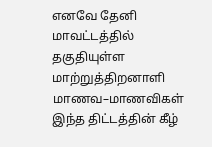எனவே தேனி மாவட்டத்தில் தகுதியுள்ள மாற்றுத்திறனாளி மாணவ–மாணவிகள் இந்த திட்டத்தின் கீழ்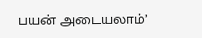பயன் அடையலாம்’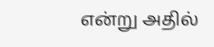என்று அதில்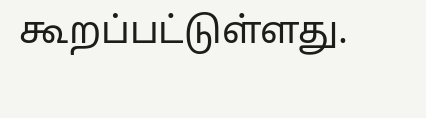கூறப்பட்டுள்ளது.